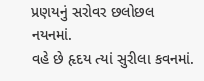પ્રણયનું સરોવર છલોછલ નયનમાં.
વહે છે હૃદય ત્યાં સુરીલા કવનમાં.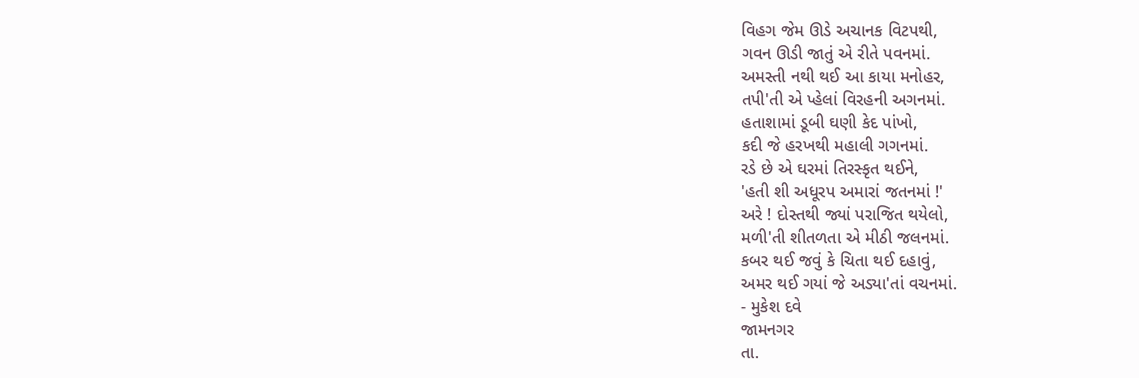વિહગ જેમ ઊડે અચાનક વિટપથી,
ગવન ઊડી જાતું એ રીતે પવનમાં.
અમસ્તી નથી થઈ આ કાયા મનોહર,
તપી'તી એ પ્હેલાં વિરહની અગનમાં.
હતાશામાં ડૂબી ઘણી કેદ પાંખો,
કદી જે હરખથી મહાલી ગગનમાં.
રડે છે એ ઘરમાં તિરસ્કૃત થઈને,
'હતી શી અધૂરપ અમારાં જતનમાં !'
અરે ! દોસ્તથી જ્યાં પરાજિત થયેલો,
મળી'તી શીતળતા એ મીઠી જલનમાં.
કબર થઈ જવું કે ચિતા થઈ દહાવું,
અમર થઈ ગયાં જે અડ્યા'તાં વચનમાં.
- મુકેશ દવે
જામનગર
તા.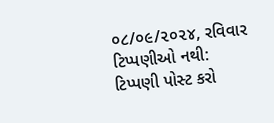૦૮/૦૯/૨૦૨૪, રવિવાર
ટિપ્પણીઓ નથી:
ટિપ્પણી પોસ્ટ કરો